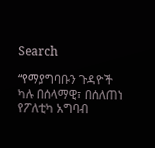Search

“የማያግባቡን ጉዳዮች ካሉ በሰላማዊ፣ በሰለጠነ የፖለቲካ አግባብ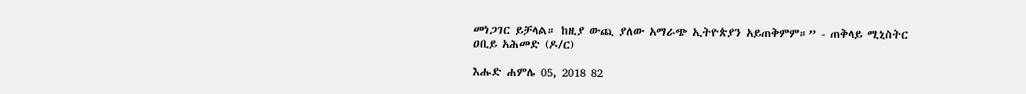መነጋገር ይቻላል። ከዚያ ውጪ ያለው አማራጭ ኢትዮጵያን አይጠቅምም።” - ጠቅላይ ሚኒስትር ዐቢይ አሕመድ (ዶ/ር)

እሑድ ሐምሌ 05, 2018 82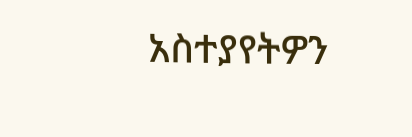አስተያየትዎን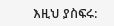እዚህ ያስፍሩ: